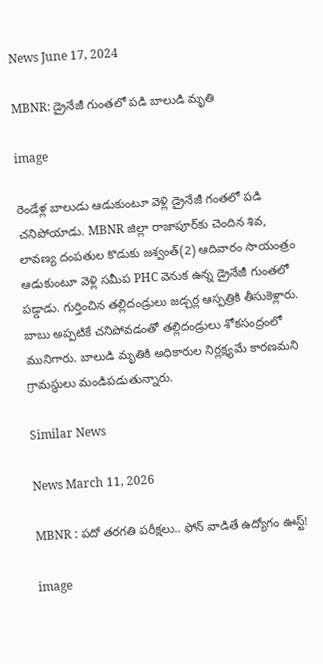News June 17, 2024

MBNR: డ్రైనేజీ గుంతలో పడి బాలుడి మృతి

image

రెండేళ్ల బాలుడు ఆడుకుంటూ వెళ్లి డ్రైనేజీ గంతలో పడి చనిపోయాడు. MBNR జిల్లా రాజాపూర్‌కు చెందిన శివ, లావణ్య దంపతుల కొడుకు జశ్వంత్(2) ఆదివారం సాయంత్రం ఆడుకుంటూ వెళ్లి సమీప PHC వెనుక ఉన్న డ్రైనేజీ గుంతలో పడ్డాడు. గుర్తించిన తల్లిదండ్రులు జడ్చర్ల ఆస్పత్రికి తీసుకెళ్లారు. బాబు అప్పటికే చనిపోవడంతో తల్లిదండ్రులు శోకసంద్రంలో మునిగారు. బాలుడి మృతికి అధికారుల నిర్లక్ష్యమే కారణమని గ్రామస్థులు మండిపడుతున్నారు.

Similar News

News March 11, 2026

MBNR : పదో తరగతి పరీక్షలు.. ఫోన్ వాడితే ఉద్యోగం ఊస్ట్!

image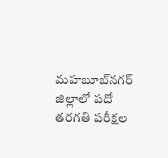మహబూబ్‌నగర్ జిల్లాలో పదో తరగతి పరీక్షల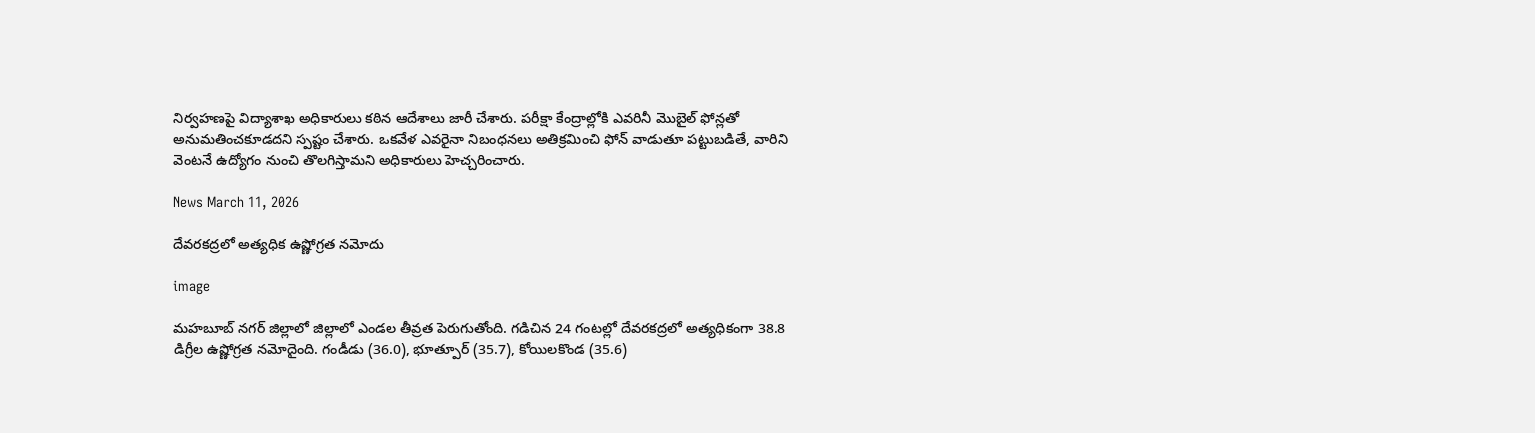నిర్వహణపై విద్యాశాఖ అధికారులు కఠిన ఆదేశాలు జారీ చేశారు. పరీక్షా కేంద్రాల్లోకి ఎవరినీ మొబైల్ ఫోన్లతో అనుమతించకూడదని స్పష్టం చేశారు. ఒకవేళ ఎవరైనా నిబంధనలు అతిక్రమించి ఫోన్ వాడుతూ పట్టుబడితే, వారిని వెంటనే ఉద్యోగం నుంచి తొలగిస్తామని అధికారులు హెచ్చరించారు.

News March 11, 2026

దేవరకద్రలో అత్యధిక ఉష్ణోగ్రత నమోదు

image

మహబూబ్ నగర్ జిల్లాలో జిల్లాలో ఎండల తీవ్రత పెరుగుతోంది. గడిచిన 24 గంటల్లో దేవరకద్రలో అత్యధికంగా 38.8 డిగ్రీల ఉష్ణోగ్రత నమోదైంది. గండీడు (36.0), భూత్పూర్ (35.7), కోయిలకొండ (35.6)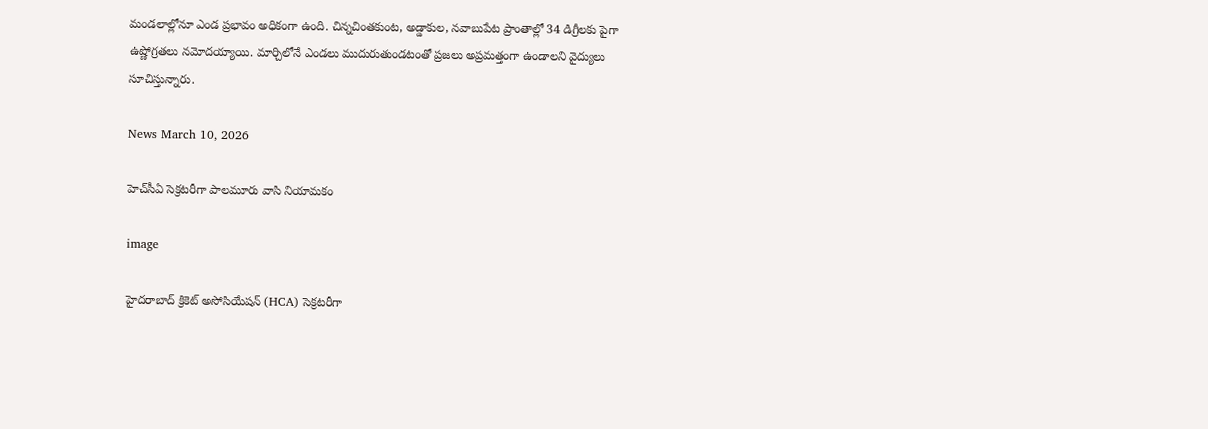మండలాల్లోనూ ఎండ ప్రభావం అధికంగా ఉంది. చిన్నచింతకుంట, అడ్డాకుల, నవాబుపేట ప్రాంతాల్లో 34 డిగ్రీలకు పైగా ఉష్ణోగ్రతలు నమోదయ్యాయి. మార్చిలోనే ఎండలు ముదురుతుండటంతో ప్రజలు అప్రమత్తంగా ఉండాలని వైద్యులు సూచిస్తున్నారు.

News March 10, 2026

హెచ్‌సీఏ సెక్రటరీగా పాలమూరు వాసి నియామకం

image

హైదరాబాద్ క్రికెట్ అసోసియేషన్ (HCA) సెక్రటరీగా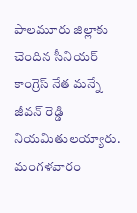పాలమూరు జిల్లాకు చెందిన సీనియర్ కాంగ్రెస్ నేత మన్నే జీవన్ రెడ్డి నియమితులయ్యారు. మంగళవారం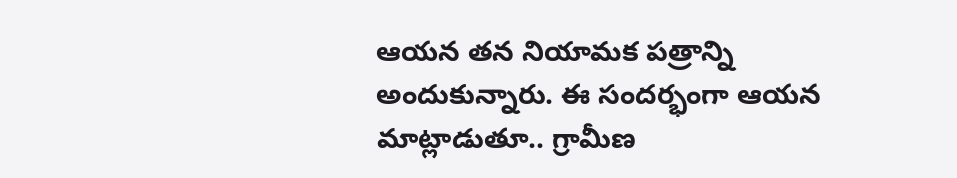ఆయన తన నియామక పత్రాన్ని అందుకున్నారు. ఈ సందర్భంగా ఆయన మాట్లాడుతూ.. గ్రామీణ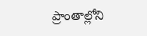ప్రాంతాల్లోని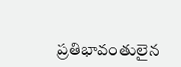ప్రతిభావంతులైన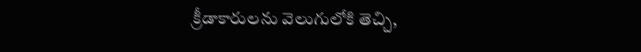క్రీడాకారులను వెలుగులోకి తెచ్చి,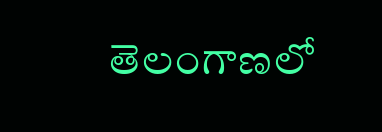తెలంగాణలో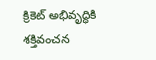క్రికెట్ అభివృద్ధికి శక్తివంచన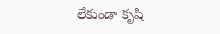లేకుండా కృషి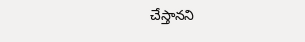చేస్తానని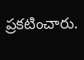ప్రకటించారు.